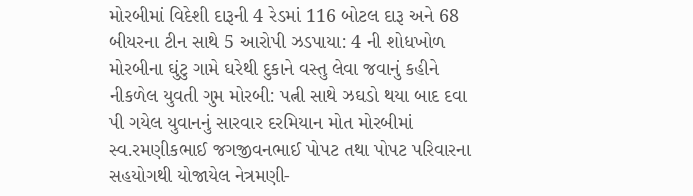મોરબીમાં વિદેશી દારૂની 4 રેડમાં 116 બોટલ દારૂ અને 68 બીયરના ટીન સાથે 5 આરોપી ઝડપાયા: 4 ની શોધખોળ મોરબીના ઘુંટુ ગામે ઘરેથી દુકાને વસ્તુ લેવા જવાનું કહીને નીકળેલ યુવતી ગુમ મોરબી: પત્ની સાથે ઝઘડો થયા બાદ દવા પી ગયેલ યુવાનનું સારવાર દરમિયાન મોત મોરબીમાં સ્વ.રમણીકભાઈ જગજીવનભાઈ પોપટ તથા પોપટ પરિવારના સહયોગથી યોજાયેલ નેત્રમણી-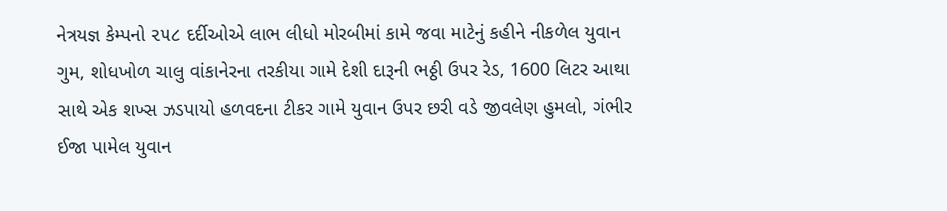નેત્રયજ્ઞ કેમ્પનો ૨૫૮ દર્દીઓએ લાભ લીધો મોરબીમાં કામે જવા માટેનું કહીને નીકળેલ યુવાન ગુમ, શોધખોળ ચાલુ વાંકાનેરના તરકીયા ગામે દેશી દારૂની ભઠ્ઠી ઉપર રેડ, 1600 લિટર આથા સાથે એક શખ્સ ઝડપાયો હળવદના ટીકર ગામે યુવાન ઉપર છરી વડે જીવલેણ હુમલો, ગંભીર ઈજા પામેલ યુવાન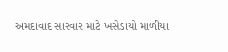અમદાવાદ સારવાર માટે ખસેડાયો માળીયા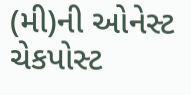(મી)ની ઓનેસ્ટ ચેકપોસ્ટ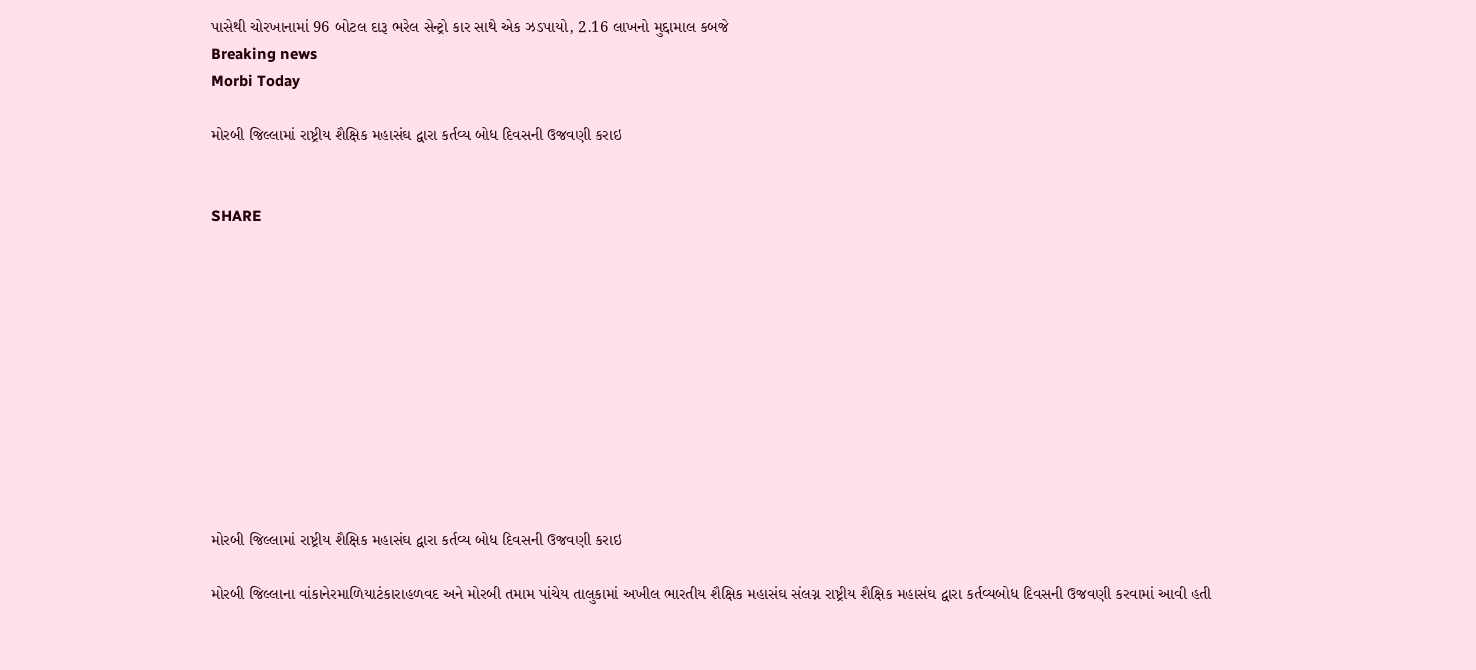પાસેથી ચોરખાનામાં 96 બોટલ દારૂ ભરેલ સેન્ટ્રો કાર સાથે એક ઝડપાયો, 2.16 લાખનો મુદ્દામાલ કબજે
Breaking news
Morbi Today

મોરબી જિલ્લામાં રાષ્ટ્રીય શૈક્ષિક મહાસંઘ દ્વારા કર્તવ્ય બોધ દિવસની ઉજવણી કરાઇ


SHARE











મોરબી જિલ્લામાં રાષ્ટ્રીય શૈક્ષિક મહાસંઘ દ્વારા કર્તવ્ય બોધ દિવસની ઉજવણી કરાઇ

મોરબી જિલ્લાના વાંકાનેરમાળિયાટંકારાહળવદ અને મોરબી તમામ પાંચેય તાલુકામાં અખીલ ભારતીય શૈક્ષિક મહાસંઘ સંલગ્ન રાષ્ટ્રીય શૈક્ષિક મહાસંઘ દ્વારા કર્તવ્યબોધ દિવસની ઉજવણી કરવામાં આવી હતી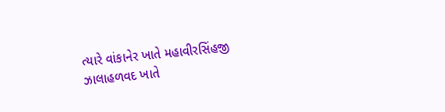ત્યારે વાંકાનેર ખાતે મહાવીરસિંહજી ઝાલાહળવદ ખાતે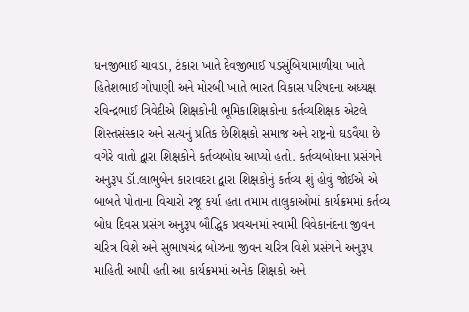ધનજીભાઈ ચાવડા, ટંકારા ખાતે દેવજીભાઈ પડસુંબિયામાળીયા ખાતે હિતેશભાઈ ગોપાણી અને મોરબી ખાતે ભારત વિકાસ પરિષદના અધ્યક્ષ રવિન્દ્રભાઈ ત્રિવેદીએ શિક્ષકોની ભૂમિકાશિક્ષકોના કર્તવ્યશિક્ષક એટલે શિસ્તસંસ્કાર અને સત્યનું પ્રતિક છેશિક્ષકો સમાજ અને રાષ્ટ્રનો ઘડવૈયા છે વગેરે વાતો દ્વારા શિક્ષકોને કર્તવ્યબોધ આપ્યો હતો. કર્તવ્યબોધના પ્રસંગને અનુરૂપ ડૉ.લાભુબેન કારાવદરા દ્વારા શિક્ષકોનું કર્તવ્ય શું હોવું જોઈએ એ બાબતે પોતાના વિચારો રજૂ કર્યા હતા તમામ તાલુકાઓમાં કાર્યક્રમમાં કર્તવ્ય બોધ દિવસ પ્રસંગ અનુરૂપ બૌદ્ધિક પ્રવચનમાં સ્વામી વિવેકાનંદના જીવન ચરિત્ર વિશે અને સુભાષચંદ્ર બોઝના જીવન ચરિત્ર વિશે પ્રસંગને અનુરૂપ માહિતી આપી હતી આ કાર્યક્રમમાં અનેક શિક્ષકો અને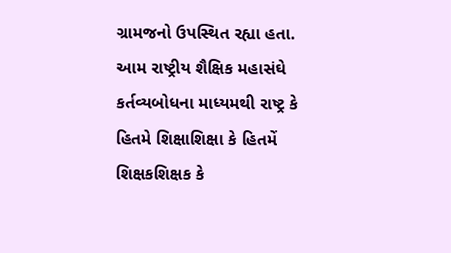ગ્રામજનો ઉપસ્થિત રહ્યા હતા. આમ રાષ્ટ્રીય શૈક્ષિક મહાસંઘે કર્તવ્યબોધના માધ્યમથી રાષ્ટ્ર કે હિતમે શિક્ષાશિક્ષા કે હિતમેં શિક્ષકશિક્ષક કે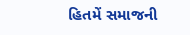હિતમેં સમાજની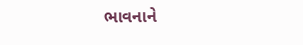ભાવનાને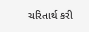ચરિતાર્થ કરી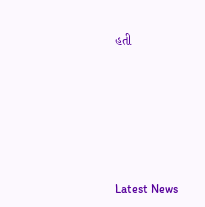હતી






Latest News